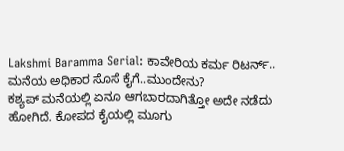Lakshmi Baramma Serial: ಕಾವೇರಿಯ ಕರ್ಮ ರಿಟರ್ನ್.. ಮನೆಯ ಅಧಿಕಾರ ಸೊಸೆ ಕೈಗೆ..ಮುಂದೇನು?
ಕಶ್ಯಪ್ ಮನೆಯಲ್ಲಿ ಏನೂ ಆಗಬಾರದಾಗಿತ್ತೋ ಅದೇ ನಡೆದು ಹೋಗಿದೆ. ಕೋಪದ ಕೈಯಲ್ಲಿ ಮೂಗು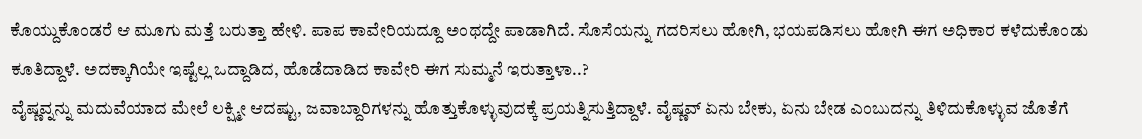ಕೊಯ್ದುಕೊಂಡರೆ ಆ ಮೂಗು ಮತ್ತೆ ಬರುತ್ತಾ ಹೇಳಿ. ಪಾಪ ಕಾವೇರಿಯದ್ದೂ ಅಂಥದ್ದೇ ಪಾಡಾಗಿದೆ. ಸೊಸೆಯನ್ನು ಗದರಿಸಲು ಹೋಗಿ, ಭಯಪಡಿಸಲು ಹೋಗಿ ಈಗ ಅಧಿಕಾರ ಕಳೆದುಕೊಂಡು ಕೂತಿದ್ದಾಳೆ. ಅದಕ್ಕಾಗಿಯೇ ಇಷ್ಟೆಲ್ಲ ಒದ್ದಾಡಿದ, ಹೊಡೆದಾಡಿದ ಕಾವೇರಿ ಈಗ ಸುಮ್ಮನೆ ಇರುತ್ತಾಳಾ..?
ವೈಷ್ಣವ್ನನ್ನು ಮದುವೆಯಾದ ಮೇಲೆ ಲಕ್ಷ್ಮೀ ಆದಷ್ಟು, ಜವಾಬ್ದಾರಿಗಳನ್ನು ಹೊತ್ತುಕೊಳ್ಳುವುದಕ್ಕೆ ಪ್ರಯತ್ನಿಸುತ್ತಿದ್ದಾಳೆ. ವೈಷ್ಣವ್ ಏನು ಬೇಕು, ಏನು ಬೇಡ ಎಂಬುದನ್ನು ತಿಳಿದುಕೊಳ್ಳುವ ಜೊತೆಗೆ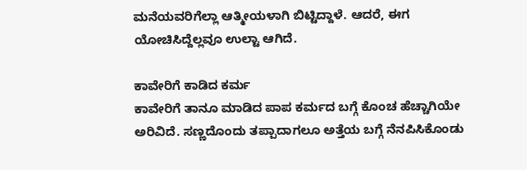ಮನೆಯವರಿಗೆಲ್ಲಾ ಆತ್ಮೀಯಳಾಗಿ ಬಿಟ್ಟಿದ್ದಾಳೆ. ಆದರೆ, ಈಗ ಯೋಚಿಸಿದ್ದೆಲ್ಲವೂ ಉಲ್ಟಾ ಆಗಿದೆ.

ಕಾವೇರಿಗೆ ಕಾಡಿದ ಕರ್ಮ
ಕಾವೇರಿಗೆ ತಾನೂ ಮಾಡಿದ ಪಾಪ ಕರ್ಮದ ಬಗ್ಗೆ ಕೊಂಚ ಹೆಚ್ಚಾಗಿಯೇ ಅರಿವಿದೆ. ಸಣ್ಣದೊಂದು ತಪ್ಪಾದಾಗಲೂ ಅತ್ತೆಯ ಬಗ್ಗೆ ನೆನಪಿಸಿಕೊಂಡು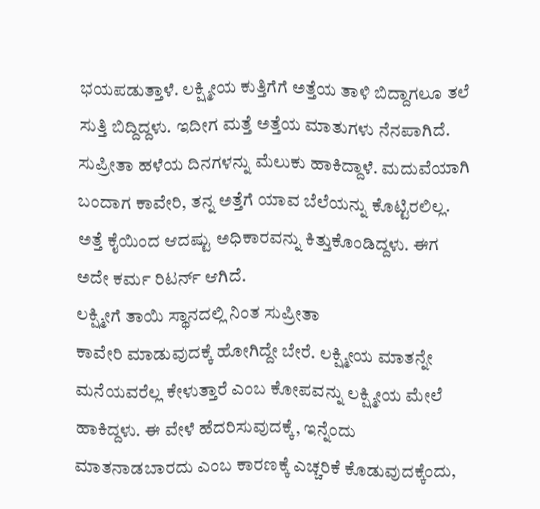ಭಯಪಡುತ್ತಾಳೆ. ಲಕ್ಷ್ಮೀಯ ಕುತ್ತಿಗೆಗೆ ಅತ್ತೆಯ ತಾಳಿ ಬಿದ್ದಾಗಲೂ ತಲೆ ಸುತ್ತಿ ಬಿದ್ದಿದ್ದಳು. ಇದೀಗ ಮತ್ತೆ ಅತ್ತೆಯ ಮಾತುಗಳು ನೆನಪಾಗಿದೆ. ಸುಪ್ರೀತಾ ಹಳೆಯ ದಿನಗಳನ್ನು ಮೆಲುಕು ಹಾಕಿದ್ದಾಳೆ. ಮದುವೆಯಾಗಿ ಬಂದಾಗ ಕಾವೇರಿ, ತನ್ನ ಅತ್ತೆಗೆ ಯಾವ ಬೆಲೆಯನ್ನು ಕೊಟ್ಟಿರಲಿಲ್ಲ. ಅತ್ತೆ ಕೈಯಿಂದ ಆದಷ್ಟು ಅಧಿಕಾರವನ್ನು ಕಿತ್ತುಕೊಂಡಿದ್ದಳು. ಈಗ ಅದೇ ಕರ್ಮ ರಿಟರ್ನ್ ಆಗಿದೆ.
ಲಕ್ಷ್ಮೀಗೆ ತಾಯಿ ಸ್ಥಾನದಲ್ಲಿ ನಿಂತ ಸುಪ್ರೀತಾ
ಕಾವೇರಿ ಮಾಡುವುದಕ್ಕೆ ಹೋಗಿದ್ದೇ ಬೇರೆ. ಲಕ್ಷ್ಮೀಯ ಮಾತನ್ನೇ ಮನೆಯವರೆಲ್ಲ ಕೇಳುತ್ತಾರೆ ಎಂಬ ಕೋಪವನ್ನು ಲಕ್ಷ್ಮೀಯ ಮೇಲೆ ಹಾಕಿದ್ದಳು. ಈ ವೇಳೆ ಹೆದರಿಸುವುದಕ್ಕೆ, ಇನ್ನೆಂದು ಮಾತನಾಡಬಾರದು ಎಂಬ ಕಾರಣಕ್ಕೆ ಎಚ್ಚರಿಕೆ ಕೊಡುವುದಕ್ಕೆಂದು,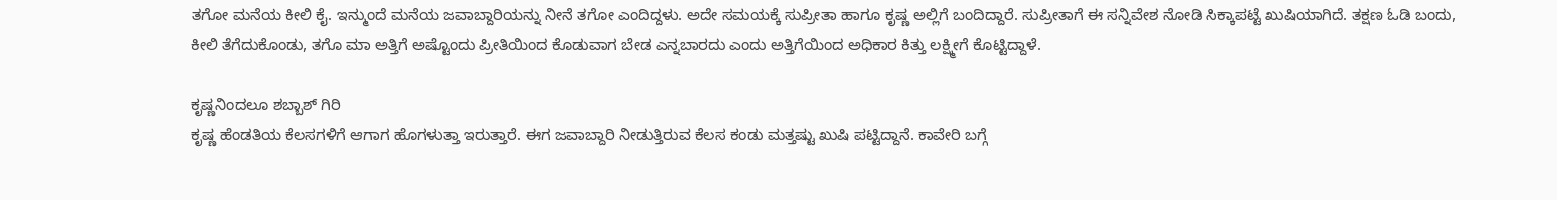ತಗೋ ಮನೆಯ ಕೀಲಿ ಕೈ. ಇನ್ಮುಂದೆ ಮನೆಯ ಜವಾಬ್ದಾರಿಯನ್ನು ನೀನೆ ತಗೋ ಎಂದಿದ್ದಳು. ಅದೇ ಸಮಯಕ್ಕೆ ಸುಪ್ರೀತಾ ಹಾಗೂ ಕೃಷ್ಣ ಅಲ್ಲಿಗೆ ಬಂದಿದ್ದಾರೆ. ಸುಪ್ರೀತಾಗೆ ಈ ಸನ್ನಿವೇಶ ನೋಡಿ ಸಿಕ್ಕಾಪಟ್ಟೆ ಖುಷಿಯಾಗಿದೆ. ತಕ್ಷಣ ಓಡಿ ಬಂದು, ಕೀಲಿ ತೆಗೆದುಕೊಂಡು, ತಗೊ ಮಾ ಅತ್ತಿಗೆ ಅಷ್ಟೊಂದು ಪ್ರೀತಿಯಿಂದ ಕೊಡುವಾಗ ಬೇಡ ಎನ್ನಬಾರದು ಎಂದು ಅತ್ತಿಗೆಯಿಂದ ಅಧಿಕಾರ ಕಿತ್ತು ಲಕ್ಷ್ಮೀಗೆ ಕೊಟ್ಟಿದ್ದಾಳೆ.

ಕೃಷ್ಣನಿಂದಲೂ ಶಬ್ಬಾಶ್ ಗಿರಿ
ಕೃಷ್ಣ ಹೆಂಡತಿಯ ಕೆಲಸಗಳಿಗೆ ಆಗಾಗ ಹೊಗಳುತ್ತಾ ಇರುತ್ತಾರೆ. ಈಗ ಜವಾಬ್ದಾರಿ ನೀಡುತ್ತಿರುವ ಕೆಲಸ ಕಂಡು ಮತ್ತಷ್ಟು ಖುಷಿ ಪಟ್ಟಿದ್ದಾನೆ. ಕಾವೇರಿ ಬಗ್ಗೆ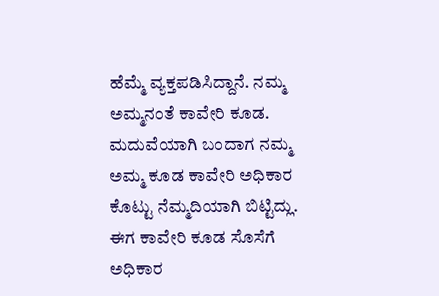ಹೆಮ್ಮೆ ವ್ಯಕ್ತಪಡಿಸಿದ್ದಾನೆ. ನಮ್ಮ ಅಮ್ಮನಂತೆ ಕಾವೇರಿ ಕೂಡ. ಮದುವೆಯಾಗಿ ಬಂದಾಗ ನಮ್ಮ ಅಮ್ಮ ಕೂಡ ಕಾವೇರಿ ಅಧಿಕಾರ ಕೊಟ್ಟು ನೆಮ್ಮದಿಯಾಗಿ ಬಿಟ್ಟಿದ್ಲು. ಈಗ ಕಾವೇರಿ ಕೂಡ ಸೊಸೆಗೆ ಅಧಿಕಾರ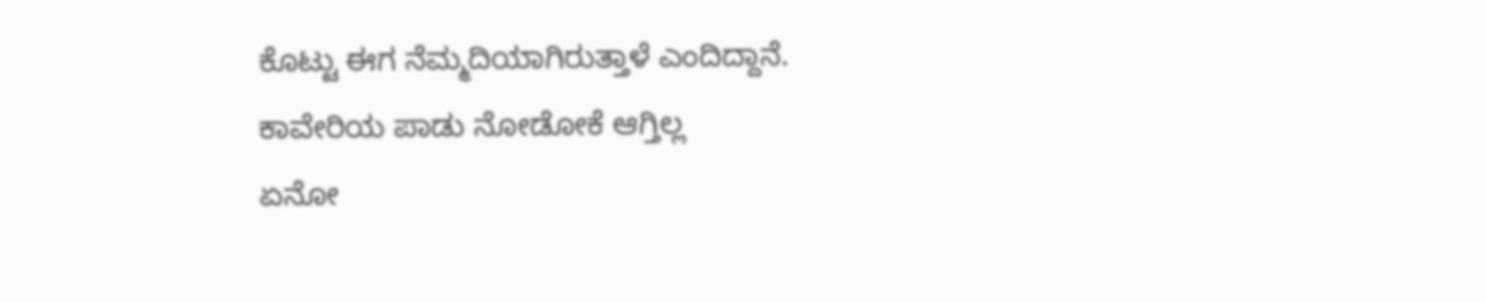ಕೊಟ್ಟು ಈಗ ನೆಮ್ಮದಿಯಾಗಿರುತ್ತಾಳೆ ಎಂದಿದ್ದಾನೆ.
ಕಾವೇರಿಯ ಪಾಡು ನೋಡೋಕೆ ಆಗ್ತಿಲ್ಲ
ಏನೋ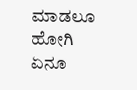ಮಾಡಲೂ ಹೋಗಿ ಏನೂ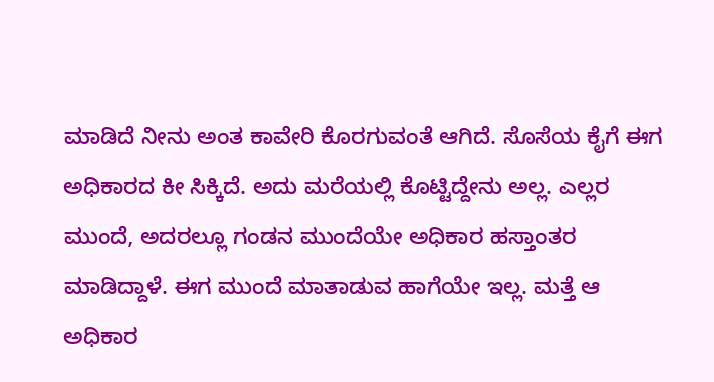ಮಾಡಿದೆ ನೀನು ಅಂತ ಕಾವೇರಿ ಕೊರಗುವಂತೆ ಆಗಿದೆ. ಸೊಸೆಯ ಕೈಗೆ ಈಗ ಅಧಿಕಾರದ ಕೀ ಸಿಕ್ಕಿದೆ. ಅದು ಮರೆಯಲ್ಲಿ ಕೊಟ್ಟಿದ್ದೇನು ಅಲ್ಲ. ಎಲ್ಲರ ಮುಂದೆ, ಅದರಲ್ಲೂ ಗಂಡನ ಮುಂದೆಯೇ ಅಧಿಕಾರ ಹಸ್ತಾಂತರ ಮಾಡಿದ್ದಾಳೆ. ಈಗ ಮುಂದೆ ಮಾತಾಡುವ ಹಾಗೆಯೇ ಇಲ್ಲ. ಮತ್ತೆ ಆ ಅಧಿಕಾರ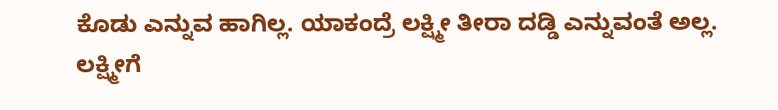ಕೊಡು ಎನ್ನುವ ಹಾಗಿಲ್ಲ. ಯಾಕಂದ್ರೆ ಲಕ್ಷ್ಮೀ ತೀರಾ ದಡ್ಡಿ ಎನ್ನುವಂತೆ ಅಲ್ಲ. ಲಕ್ಷ್ಮೀಗೆ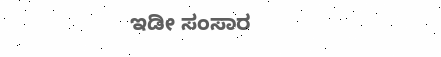ಇಡೀ ಸಂಸಾರ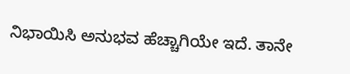ನಿಭಾಯಿಸಿ ಅನುಭವ ಹೆಚ್ಚಾಗಿಯೇ ಇದೆ. ತಾನೇ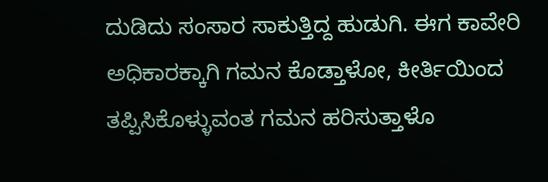ದುಡಿದು ಸಂಸಾರ ಸಾಕುತ್ತಿದ್ದ ಹುಡುಗಿ. ಈಗ ಕಾವೇರಿ ಅಧಿಕಾರಕ್ಕಾಗಿ ಗಮನ ಕೊಡ್ತಾಳೋ, ಕೀರ್ತಿಯಿಂದ ತಪ್ಪಿಸಿಕೊಳ್ಳುವಂತ ಗಮನ ಹರಿಸುತ್ತಾಳೊ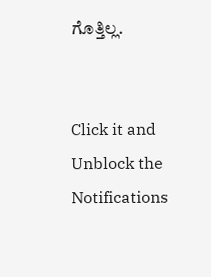ಗೊತ್ತಿಲ್ಲ.


Click it and Unblock the Notifications